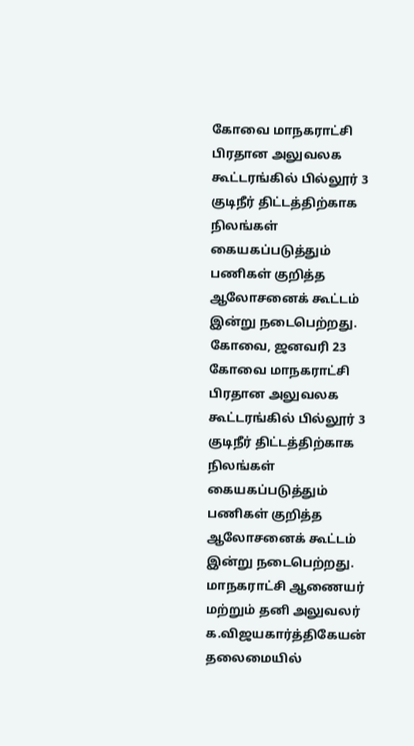கோவை மாநகராட்சி பிரதான அலுவலக கூட்டரங்கில் பில்லூர் 3 குடிநீர் திட்டத்திற்காக நிலங்கள் கையகப்படுத்தும் பணிகள் குறித்த ஆலோசனைக் கூட்டம் இன்று நடைபெற்றது.
கோவை, ஜனவரி 23
கோவை மாநகராட்சி பிரதான அலுவலக கூட்டரங்கில் பில்லூர் 3 குடிநீர் திட்டத்திற்காக நிலங்கள் கையகப்படுத்தும் பணிகள் குறித்த ஆலோசனைக் கூட்டம் இன்று நடைபெற்றது.
மாநகராட்சி ஆணையர் மற்றும் தனி அலுவலர் க.விஜயகார்த்திகேயன் தலைமையில்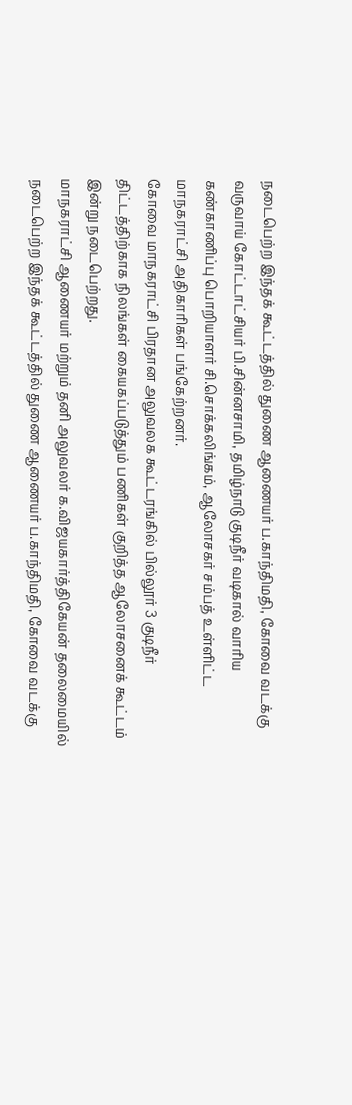நடைபெற்ற இந்தக் கூட்டத்தில் துணை ஆணையர் ப.காந்திமதி, கோவை வடக்கு வருவாய் கோட்டாட்சியர் பி.சின்னசாமி, தமிழ்நாடு குடிநீர் வடிகால் வாரிய கண்காணிப்பு பொறியாளர் சி.சொக்கலிங்கம், ஆலோசகர் சம்பத் உள்ளிட்ட மாநகராட்சி அதிகாரிகள் பங்கேற்றனர்.
கோவை மாநகராட்சி பிரதான அலுவலக கூட்டரங்கில் பில்லூர் 3 குடிநீர் திட்டத்திற்காக நிலங்கள் கையகப்படுத்தும் பணிகள் குறித்த ஆலோசனைக் கூட்டம் இன்று நடைபெற்றது.
மாநகராட்சி ஆணையர் மற்றும் தனி அலுவலர் க.விஜயகார்த்திகேயன் தலைமையில் நடைபெற்ற இந்தக் கூட்டத்தில் துணை ஆணையர் ப.காந்திமதி, கோவை வடக்கு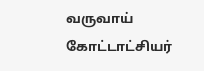வருவாய் கோட்டாட்சியர்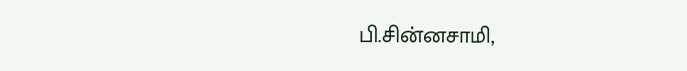பி.சின்னசாமி,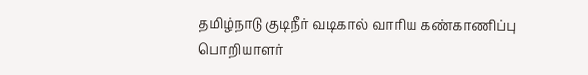தமிழ்நாடு குடிநீர் வடிகால் வாரிய கண்காணிப்பு பொறியாளர்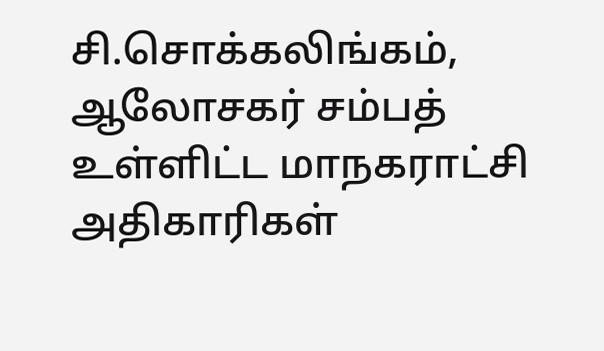சி.சொக்கலிங்கம், ஆலோசகர் சம்பத் உள்ளிட்ட மாநகராட்சி அதிகாரிகள்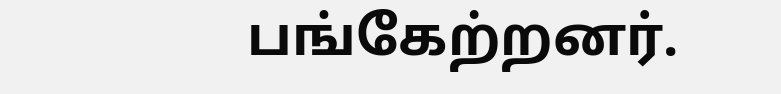பங்கேற்றனர்.